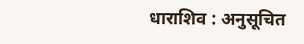धाराशिव : अनुसूचित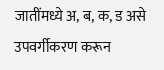जातींमध्ये अ, ब, क, ड असे उपवर्गीकरण करून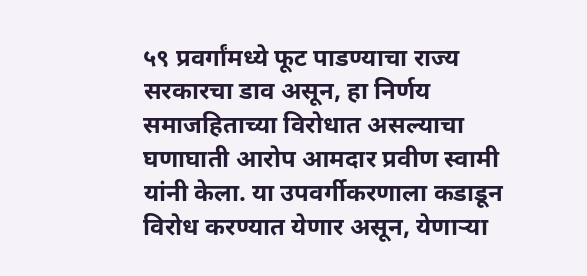५९ प्रवर्गांमध्ये फूट पाडण्याचा राज्य सरकारचा डाव असून, हा निर्णय समाजहिताच्या विरोधात असल्याचा घणाघाती आरोप आमदार प्रवीण स्वामी यांनी केला. या उपवर्गीकरणाला कडाडून विरोध करण्यात येणार असून, येणाऱ्या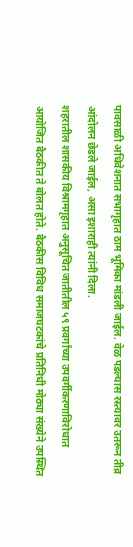पावसाळी अधिवेशनात सभागृहात ठाम भूमिका मांडली जाईल. वेळ पडल्यास रस्त्यावर उतरून तीव्र आंदोलन छेडले जाईल, असा इशाराही त्यांनी दिला.
शहरातील शासकीय विश्रामगृहात अनुसूचित जातीतील ५९ प्रवर्गांच्या उपवर्गीकरणाविरोधात आयोजित बैठकीत ते बोलत होते. बैठकीस विविध समाजघटकांचे प्रतिनिधी मोठ्या संख्येने उपस्थित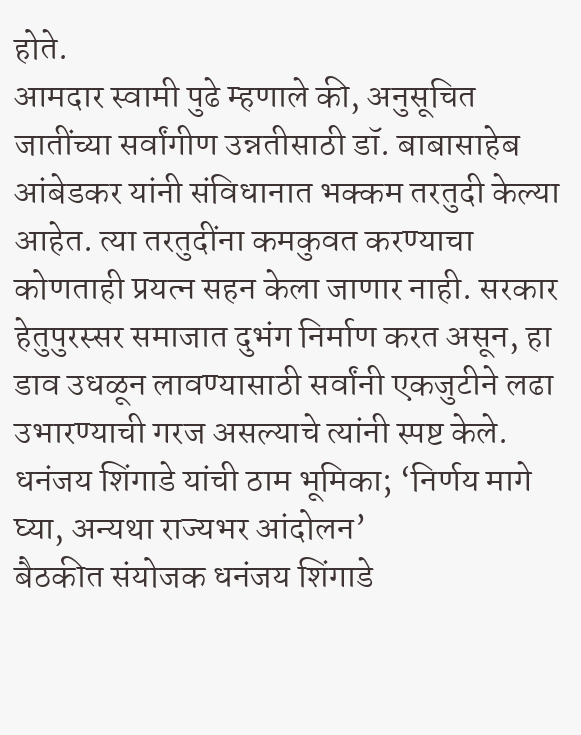होते.
आमदार स्वामी पुढे म्हणाले की, अनुसूचित जातींच्या सर्वांगीण उन्नतीसाठी डॉ. बाबासाहेब आंबेडकर यांनी संविधानात भक्कम तरतुदी केल्या आहेत. त्या तरतुदींना कमकुवत करण्याचा कोणताही प्रयत्न सहन केला जाणार नाही. सरकार हेतुपुरस्सर समाजात दुभंग निर्माण करत असून, हा डाव उधळून लावण्यासाठी सर्वांनी एकजुटीने लढा उभारण्याची गरज असल्याचे त्यांनी स्पष्ट केले.
धनंजय शिंगाडे यांची ठाम भूमिका; ‘निर्णय मागे घ्या, अन्यथा राज्यभर आंदोलन’
बैठकीत संयोजक धनंजय शिंगाडे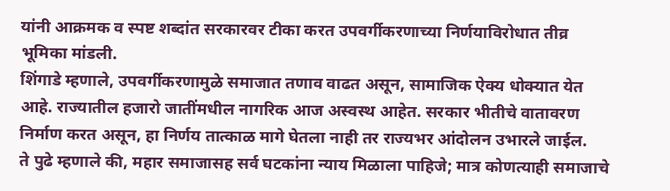यांनी आक्रमक व स्पष्ट शब्दांत सरकारवर टीका करत उपवर्गीकरणाच्या निर्णयाविरोधात तीव्र भूमिका मांडली.
शिंगाडे म्हणाले, उपवर्गीकरणामुळे समाजात तणाव वाढत असून, सामाजिक ऐक्य धोक्यात येत आहे. राज्यातील हजारो जातींमधील नागरिक आज अस्वस्थ आहेत. सरकार भीतीचे वातावरण निर्माण करत असून, हा निर्णय तात्काळ मागे घेतला नाही तर राज्यभर आंदोलन उभारले जाईल.
ते पुढे म्हणाले की, महार समाजासह सर्व घटकांना न्याय मिळाला पाहिजे; मात्र कोणत्याही समाजाचे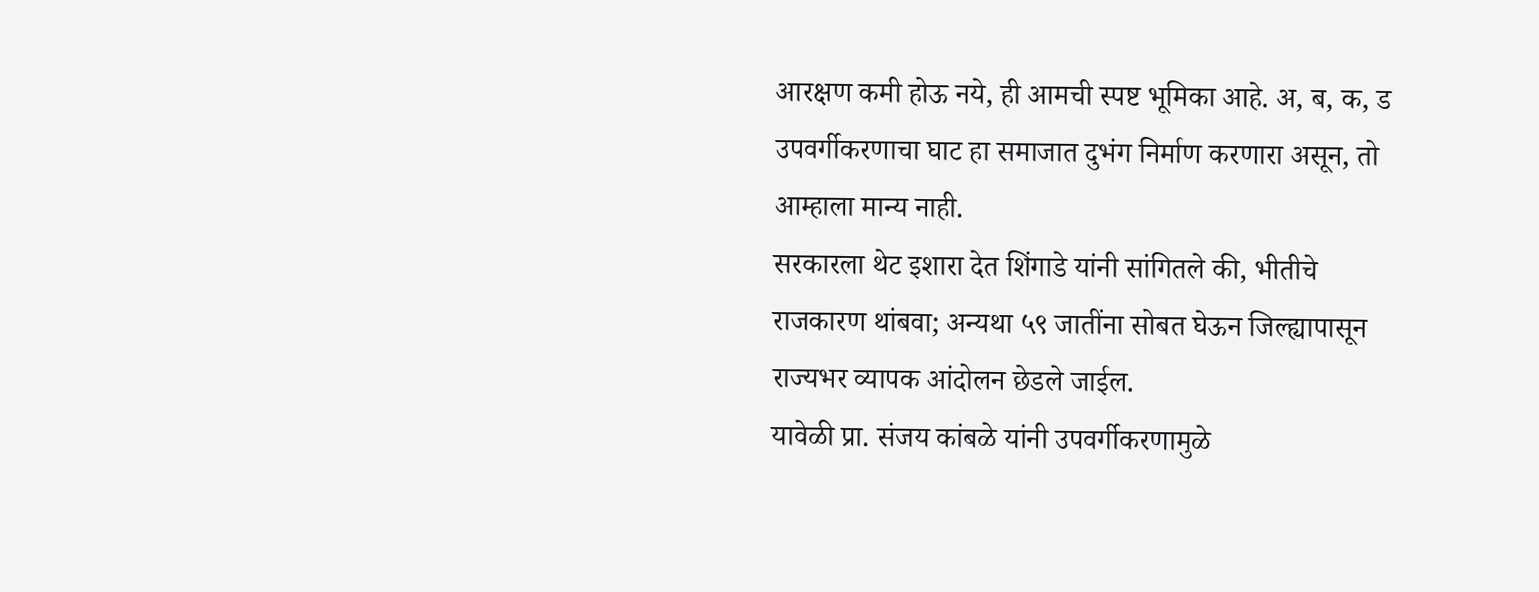आरक्षण कमी होऊ नये, ही आमची स्पष्ट भूमिका आहे. अ, ब, क, ड उपवर्गीकरणाचा घाट हा समाजात दुभंग निर्माण करणारा असून, तो आम्हाला मान्य नाही.
सरकारला थेट इशारा देत शिंगाडे यांनी सांगितले की, भीतीचे राजकारण थांबवा; अन्यथा ५९ जातींना सोबत घेऊन जिल्ह्यापासून राज्यभर व्यापक आंदोलन छेडले जाईल.
यावेळी प्रा. संजय कांबळे यांनी उपवर्गीकरणामुळे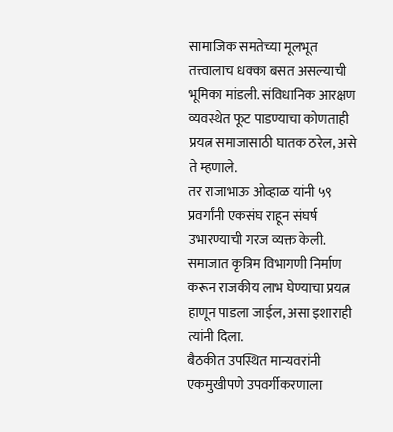सामाजिक समतेच्या मूलभूत तत्त्वालाच धक्का बसत असल्याची भूमिका मांडली. संविधानिक आरक्षण व्यवस्थेत फूट पाडण्याचा कोणताही प्रयत्न समाजासाठी घातक ठरेल, असे ते म्हणाले.
तर राजाभाऊ ओव्हाळ यांनी ५९ प्रवर्गांनी एकसंघ राहून संघर्ष उभारण्याची गरज व्यक्त केली. समाजात कृत्रिम विभागणी निर्माण करून राजकीय लाभ घेण्याचा प्रयत्न हाणून पाडला जाईल, असा इशाराही त्यांनी दिला.
बैठकीत उपस्थित मान्यवरांनी एकमुखीपणे उपवर्गीकरणाला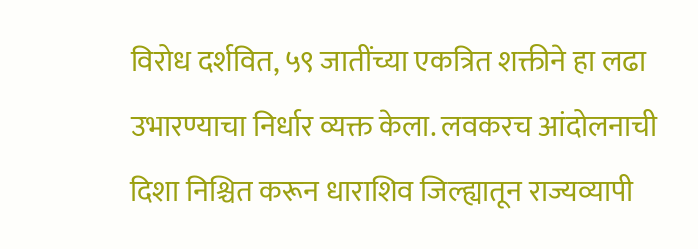विरोध दर्शवित, ५९ जातींच्या एकत्रित शक्तीने हा लढा उभारण्याचा निर्धार व्यक्त केला. लवकरच आंदोलनाची दिशा निश्चित करून धाराशिव जिल्ह्यातून राज्यव्यापी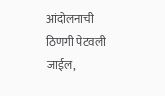आंदोलनाची ठिणगी पेटवली जाईल,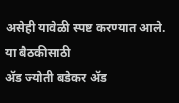असेही यावेळी स्पष्ट करण्यात आले. या बैठकीसाठी
ॲड ज्योती बडेकर ॲड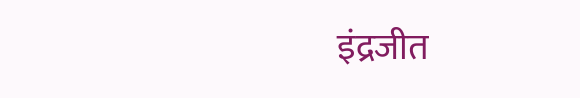इंद्रजीत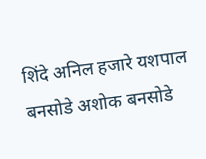शिंदे अनिल हजारे यशपाल बनसोडे अशोक बनसोडे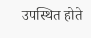उपस्थित होते